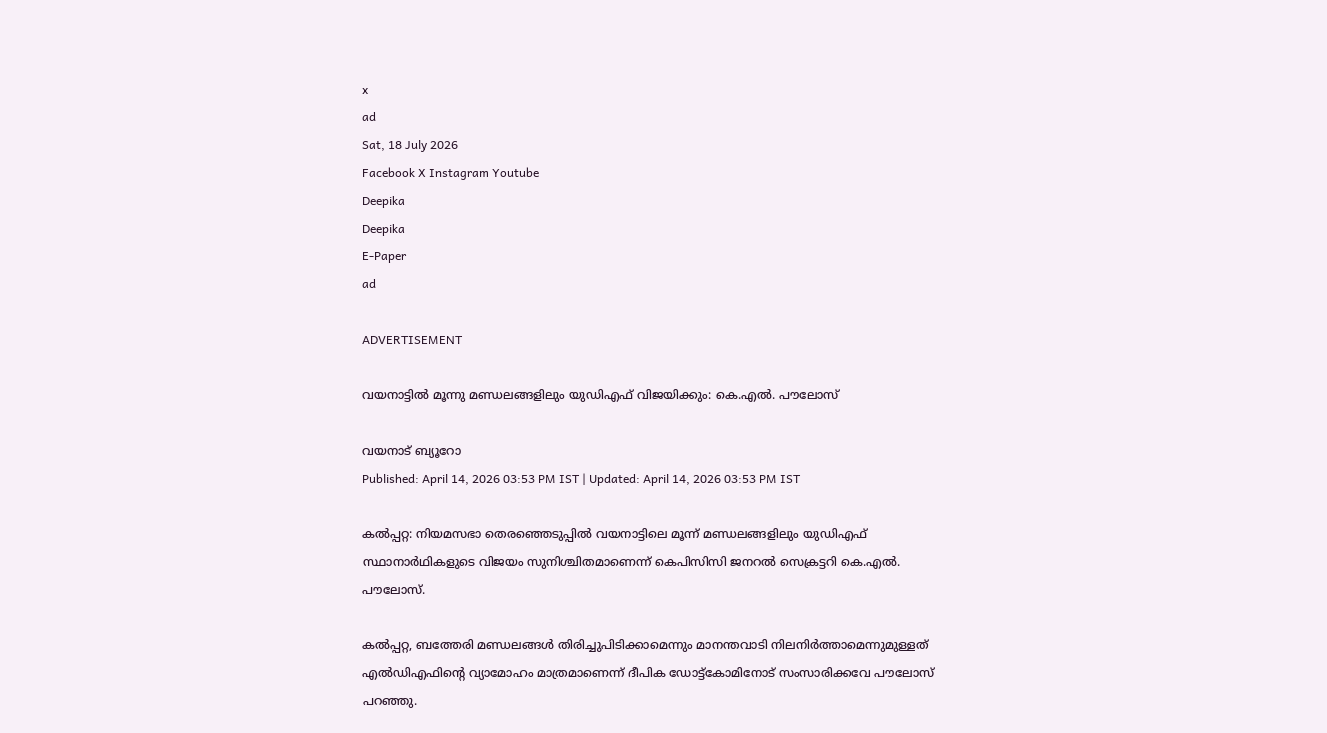x
ad
Sat, 18 July 2026
Facebook X Instagram Youtube
Deepika
Deepika
E-Paper
ad

ADVERTISEMENT

വയനാട്ടില്‍ മൂന്നു മണ്ഡലങ്ങളിലും യുഡിഎഫ് വിജയിക്കും: കെ.എല്‍. പൗലോസ്

വയനാട് ബ്യൂറോ
Published: April 14, 2026 03:53 PM IST | Updated: April 14, 2026 03:53 PM IST

കല്‍പ്പറ്റ: നിയമസഭാ തെരഞ്ഞെടുപ്പില്‍ വയനാട്ടിലെ മൂന്ന് മണ്ഡലങ്ങളിലും യുഡിഎഫ് സ്ഥാനാര്‍ഥികളുടെ വിജയം സുനിശ്ചിതമാണെന്ന് കെപിസിസി ജനറല്‍ സെക്രട്ടറി കെ.എല്‍. പൗലോസ്.

കല്‍പ്പറ്റ, ബത്തേരി മണ്ഡലങ്ങള്‍ തിരിച്ചുപിടിക്കാമെന്നും മാനന്തവാടി നിലനിര്‍ത്താമെന്നുമുള്ളത് എല്‍ഡിഎഫിന്‍റെ വ്യാമോഹം മാത്രമാണെന്ന് ദീപിക ഡോട്ട്കോമിനോട് സംസാരിക്കവേ പൗലോസ് പറഞ്ഞു.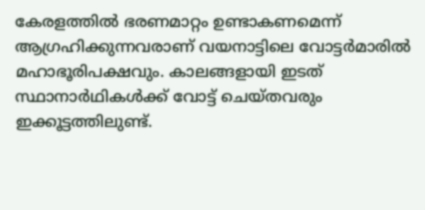കേരളത്തില്‍ ഭരണമാറ്റം ഉണ്ടാകണമെന്ന് ആഗ്രഹിക്കുന്നവരാണ് വയനാട്ടിലെ വോട്ടര്‍മാരില്‍ മഹാഭൂരിപക്ഷവും. കാലങ്ങളായി ഇടത് സ്ഥാനാര്‍ഥികള്‍ക്ക് വോട്ട് ചെയ്തവരും ഇക്കൂട്ടത്തിലുണ്ട്.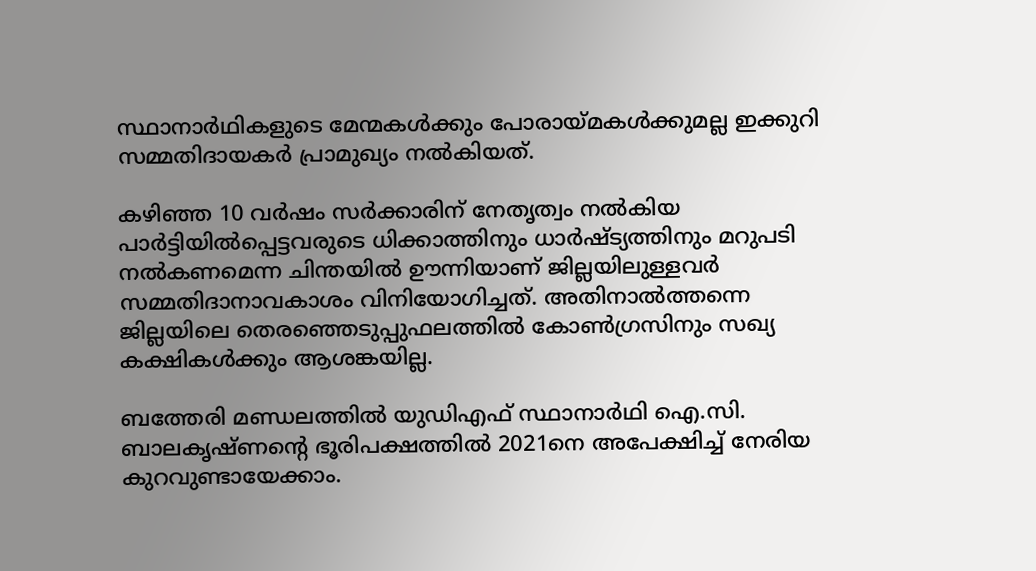സ്ഥാനാര്‍ഥികളുടെ മേന്മകള്‍ക്കും പോരായ്മകള്‍ക്കുമല്ല ഇക്കുറി സമ്മതിദായകര്‍ പ്രാമുഖ്യം നല്‍കിയത്.

കഴിഞ്ഞ 10 വര്‍ഷം സര്‍ക്കാരിന് നേതൃത്വം നല്‍കിയ പാര്‍ട്ടിയില്‍പ്പെട്ടവരുടെ ധിക്കാത്തിനും ധാര്‍ഷ്ട്യത്തിനും മറുപടി നല്‍കണമെന്ന ചിന്തയില്‍ ഊന്നിയാണ് ജില്ലയിലുള്ളവര്‍ സമ്മതിദാനാവകാശം വിനിയോഗിച്ചത്. അതിനാല്‍ത്തന്നെ ജില്ലയിലെ തെരഞ്ഞെടുപ്പുഫലത്തില്‍ കോണ്‍ഗ്രസിനും സഖ്യ കക്ഷികള്‍ക്കും ആശങ്കയില്ല.

ബത്തേരി മണ്ഡലത്തില്‍ യുഡിഎഫ് സ്ഥാനാര്‍ഥി ഐ.സി. ബാലകൃഷ്ണന്‍റെ ഭൂരിപക്ഷത്തില്‍ 2021നെ അപേക്ഷിച്ച് നേരിയ കുറവുണ്ടായേക്കാം.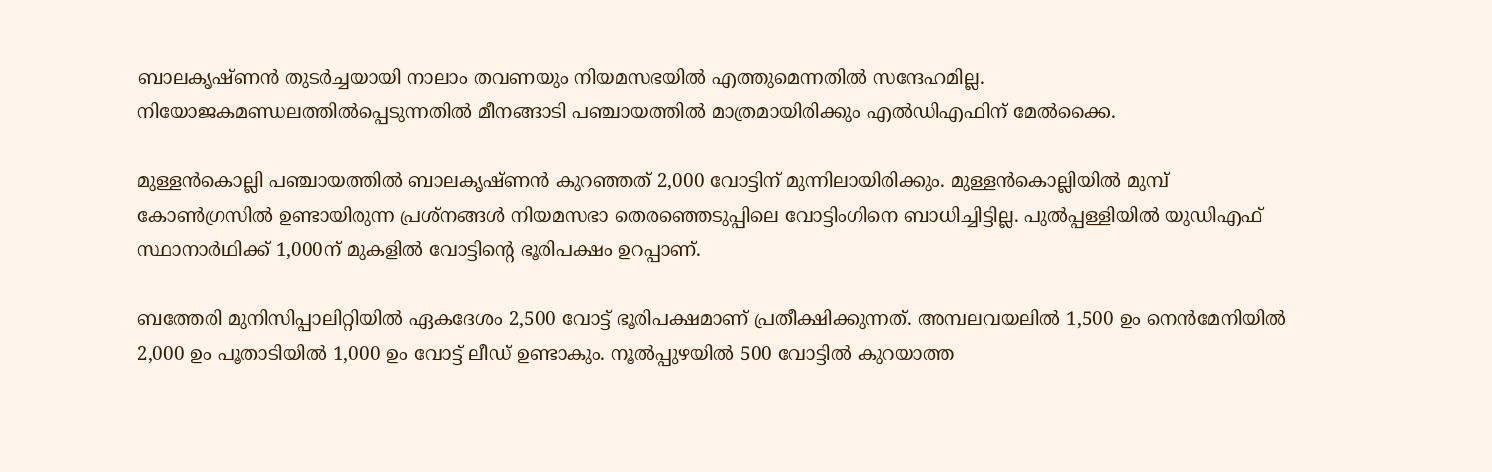ബാലകൃഷ്ണന്‍ തുടര്‍ച്ചയായി നാലാം തവണയും നിയമസഭയില്‍ എത്തുമെന്നതില്‍ സന്ദേഹമില്ല. നിയോജകമണ്ഡലത്തില്‍പ്പെടുന്നതില്‍ മീനങ്ങാടി പഞ്ചായത്തില്‍ മാത്രമായിരിക്കും എല്‍ഡിഎഫിന് മേല്‍ക്കൈ.

മുള്ളന്‍കൊല്ലി പഞ്ചായത്തില്‍ ബാലകൃഷ്ണന്‍ കുറഞ്ഞത് 2,000 വോട്ടിന് മുന്നിലായിരിക്കും. മുള്ളന്‍കൊല്ലിയില്‍ മുമ്പ് കോണ്‍ഗ്രസില്‍ ഉണ്ടായിരുന്ന പ്രശ്‌നങ്ങള്‍ നിയമസഭാ തെരഞ്ഞെടുപ്പിലെ വോട്ടിംഗിനെ ബാധിച്ചിട്ടില്ല. പുല്‍പ്പള്ളിയില്‍ യുഡിഎഫ് സ്ഥാനാര്‍ഥിക്ക് 1,000ന് മുകളില്‍ വോട്ടിന്‍റെ ഭൂരിപക്ഷം ഉറപ്പാണ്.

ബത്തേരി മുനിസിപ്പാലിറ്റിയില്‍ ഏകദേശം 2,500 വോട്ട് ഭൂരിപക്ഷമാണ് പ്രതീക്ഷിക്കുന്നത്. അമ്പലവയലില്‍ 1,500 ഉം നെന്‍മേനിയില്‍ 2,000 ഉം പൂതാടിയില്‍ 1,000 ഉം വോട്ട് ലീഡ് ഉണ്ടാകും. നൂല്‍പ്പുഴയില്‍ 500 വോട്ടില്‍ കുറയാത്ത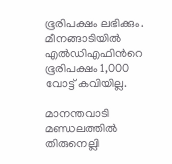ഭൂരിപക്ഷം ലഭിക്കും. മീനങ്ങാടിയില്‍ എല്‍ഡിഎഫിന്‍റെ ഭൂരിപക്ഷം 1,000 വോട്ട് കവിയില്ല.

മാനന്തവാടി മണ്ഡലത്തില്‍ തിരുനെല്ലി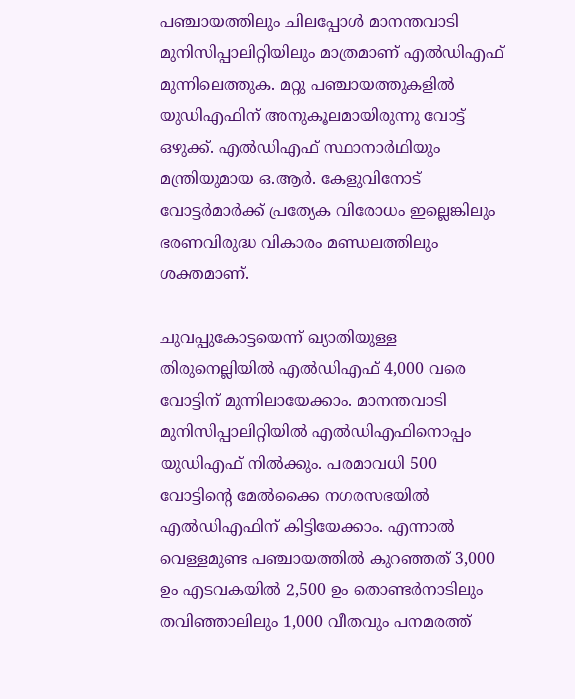പഞ്ചായത്തിലും ചിലപ്പോള്‍ മാനന്തവാടി മുനിസിപ്പാലിറ്റിയിലും മാത്രമാണ് എല്‍ഡിഎഫ് മുന്നിലെത്തുക. മറ്റു പഞ്ചായത്തുകളില്‍ യുഡിഎഫിന് അനുകൂലമായിരുന്നു വോട്ട് ഒഴുക്ക്. എല്‍ഡിഎഫ് സ്ഥാനാര്‍ഥിയും മന്ത്രിയുമായ ഒ.ആര്‍. കേളുവിനോട് വോട്ടര്‍മാര്‍ക്ക് പ്രത്യേക വിരോധം ഇല്ലെങ്കിലും ഭരണവിരുദ്ധ വികാരം മണ്ഡലത്തിലും ശക്തമാണ്.

ചുവപ്പുകോട്ടയെന്ന് ഖ്യാതിയുള്ള തിരുനെല്ലിയില്‍ എല്‍ഡിഎഫ് 4,000 വരെ വോട്ടിന് മുന്നിലായേക്കാം. മാനന്തവാടി മുനിസിപ്പാലിറ്റിയില്‍ എല്‍ഡിഎഫിനൊപ്പം യുഡിഎഫ് നില്‍ക്കും. പരമാവധി 500 വോട്ടിന്‍റെ മേല്‍ക്കൈ നഗരസഭയില്‍ എല്‍ഡിഎഫിന് കിട്ടിയേക്കാം. എന്നാല്‍ വെള്ളമുണ്ട പഞ്ചായത്തില്‍ കുറഞ്ഞത് 3,000 ഉം എടവകയില്‍ 2,500 ഉം തൊണ്ടര്‍നാടിലും തവിഞ്ഞാലിലും 1,000 വീതവും പനമരത്ത്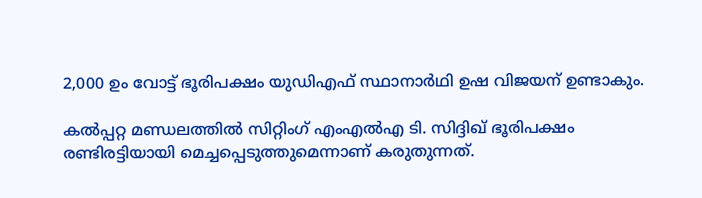2,000 ഉം വോട്ട് ഭൂരിപക്ഷം യുഡിഎഫ് സ്ഥാനാര്‍ഥി ഉഷ വിജയന് ഉണ്ടാകും.

കല്‍പ്പറ്റ മണ്ഡലത്തില്‍ സിറ്റിംഗ് എംഎല്‍എ ടി. സിദ്ദിഖ് ഭൂരിപക്ഷം രണ്ടിരട്ടിയായി മെച്ചപ്പെടുത്തുമെന്നാണ് കരുതുന്നത്.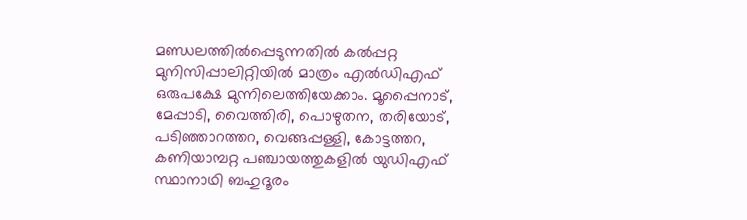മണ്ഡലത്തില്‍പ്പെടുന്നതില്‍ കല്‍പ്പറ്റ മുനിസിപ്പാലിറ്റിയില്‍ മാത്രം എല്‍ഡിഎഫ് ഒരുപക്ഷേ മുന്നിലെത്തിയേക്കാം. മൂപ്പൈനാട്, മേപ്പാടി, വൈത്തിരി, പൊഴുതന, തരിയോട്, പടിഞ്ഞാറത്തറ, വെങ്ങപ്പള്ളി, കോട്ടത്തറ, കണിയാമ്പറ്റ പഞ്ചായത്തുകളില്‍ യുഡിഎഫ് സ്ഥാനാഥി ബഹുദൂരം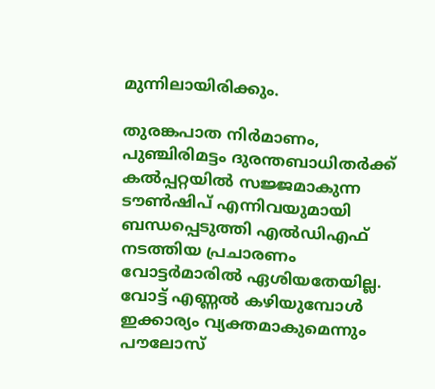മുന്നിലായിരിക്കും.

തുരങ്കപാത നിര്‍മാണം, പുഞ്ചിരിമട്ടം ദുരന്തബാധിതര്‍ക്ക് കല്‍പ്പറ്റയില്‍ സജ്ജമാകുന്ന ടൗണ്‍ഷിപ് എന്നിവയുമായി ബന്ധപ്പെടുത്തി എല്‍ഡിഎഫ് നടത്തിയ പ്രചാരണം വോട്ടര്‍മാരില്‍ ഏശിയതേയില്ല. വോട്ട് എണ്ണല്‍ കഴിയുമ്പോള്‍ ഇക്കാര്യം വ്യക്തമാകുമെന്നും പൗലോസ്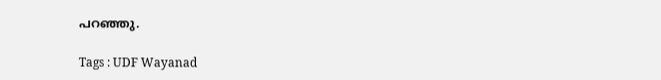പറഞ്ഞു.

Tags : UDF Wayanad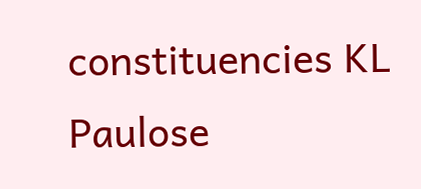constituencies KL Paulose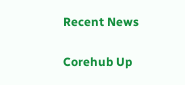Recent News

Corehub Up